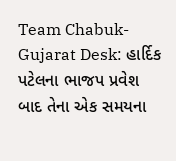Team Chabuk-Gujarat Desk: હાર્દિક પટેલના ભાજપ પ્રવેશ બાદ તેના એક સમયના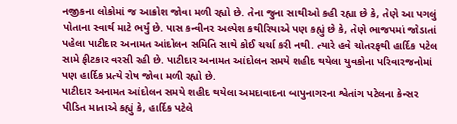નજીકના લોકોમાં જ આક્રોશ જોવા મળી રહ્યો છે. તેના જુના સાથીઓ કહી રહ્યા છે કે, તેણે આ પગલું પોતાના સ્વાર્થ માટે ભર્યું છે. પાસ કન્વીનર અલ્પેશ કથીરિયાએ પણ કહ્યું છે કે, તેણે ભાજપમાં જોડાતાં પહેલા પાટીદાર અનામત આંદોલન સમિતિ સાથે કોઈ ચર્ચા કરી નથી. ત્યારે હવે ચોતરફથી હાર્દિક પટેલ સામે ફીટકાર વરસી રહી છે. પાટીદાર અનામત આંદોલન સમયે શહીદ થયેલા યુવકોના પરિવારજનોમાં પણ હાર્દિક પ્રત્યે રોષ જોવા મળી રહ્યો છે.
પાટીદાર અનામત આંદોલન સમયે શહીદ થયેલા અમદાવાદના બાપુનાગરના શ્વેતાંગ પટેલના કેન્સર પીડિત માતાએ કહ્યું કે, હાર્દિક પટેલે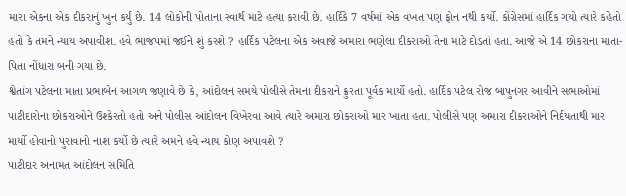મારા એકના એક દીકરાનું ખુન કર્યું છે. 14 લોકોની પોતાના સ્વાર્થ માટે હત્યા કરાવી છે. હાર્દિકે 7 વર્ષમાં એક વખત પણ ફોન નથી કર્યો. કોંગ્રેસમાં હાર્દિક ગયો ત્યારે કહેતો હતો કે તમને ન્યાય અપાવીશ. હવે ભાજપમાં જઈને શું કરશે ? હાર્દિક પટેલના એક અવાજે અમારા ભણેલા દીકરાઓ તેના માટે દોડતાં હતા. આજે એ 14 છોકરાના માતા-પિતા નોંધારા બની ગયા છે.
શ્વેતાંગ પટેલના માતા પ્રભાબેન આગળ જણાવે છે કે, આંદોલન સમયે પોલીસે તેમના દીકરાને ક્રુરતા પૂર્વક માર્યો હતો. હાર્દિક પટેલ રોજ બાપુનગર આવીને સભાઓમાં પાટીદારોના છોકરાઓને ઉશ્કેરતો હતો અને પોલીસ આંદોલન વિખેરવા આવે ત્યારે અમારા છોકરાઓ માર ખાતા હતા. પોલીસે પણ અમારા દીકરાઓને નિર્દયતાથી માર માર્યો હોવાનો પુરાવાનો નાશ કર્યો છે ત્યારે અમને હવે ન્યાય કોણ અપાવશે ?
પાટીદાર અનામત આંદોલન સમિતિ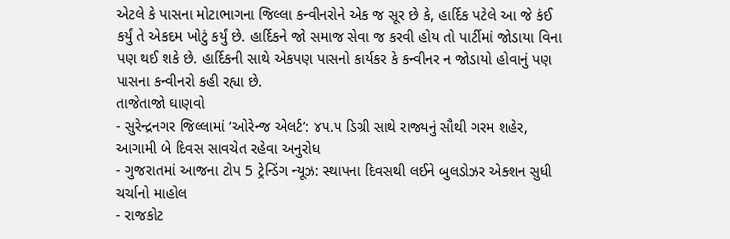એટલે કે પાસના મોટાભાગના જિલ્લા કન્વીનરોને એક જ સૂર છે કે, હાર્દિક પટેલે આ જે કંઈ કર્યું તે એકદમ ખોટું કર્યું છે. હાર્દિકને જો સમાજ સેવા જ કરવી હોય તો પાર્ટીમાં જોડાયા વિના પણ થઈ શકે છે. હાર્દિકની સાથે એકપણ પાસનો કાર્યકર કે કન્વીનર ન જોડાયો હોવાનું પણ પાસના કન્વીનરો કહી રહ્યા છે.
તાજેતાજો ઘાણવો
- સુરેન્દ્રનગર જિલ્લામાં ‘ઓરેન્જ એલર્ટ’: ૪૫.૫ ડિગ્રી સાથે રાજ્યનું સૌથી ગરમ શહેર, આગામી બે દિવસ સાવચેત રહેવા અનુરોધ
- ગુજરાતમાં આજના ટોપ 5 ટ્રેન્ડિંગ ન્યૂઝ: સ્થાપના દિવસથી લઈને બુલડોઝર એક્શન સુધી ચર્ચાનો માહોલ
- રાજકોટ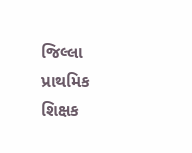જિલ્લા પ્રાથમિક શિક્ષક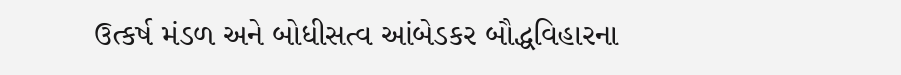ઉત્કર્ષ મંડળ અને બોધીસત્વ આંબેડકર બૌદ્ધવિહારના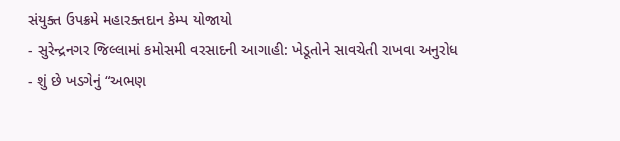સંયુક્ત ઉપક્રમે મહારક્તદાન કેમ્પ યોજાયો
- સુરેન્દ્રનગર જિલ્લામાં કમોસમી વરસાદની આગાહી: ખેડૂતોને સાવચેતી રાખવા અનુરોધ
- શું છે ખડગેનું “અભણ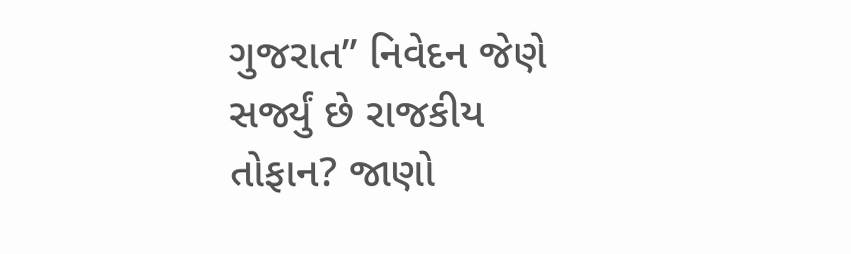ગુજરાત” નિવેદન જેણે સર્જ્યું છે રાજકીય તોફાન? જાણો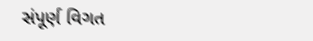સંપૂર્ણ વિગત